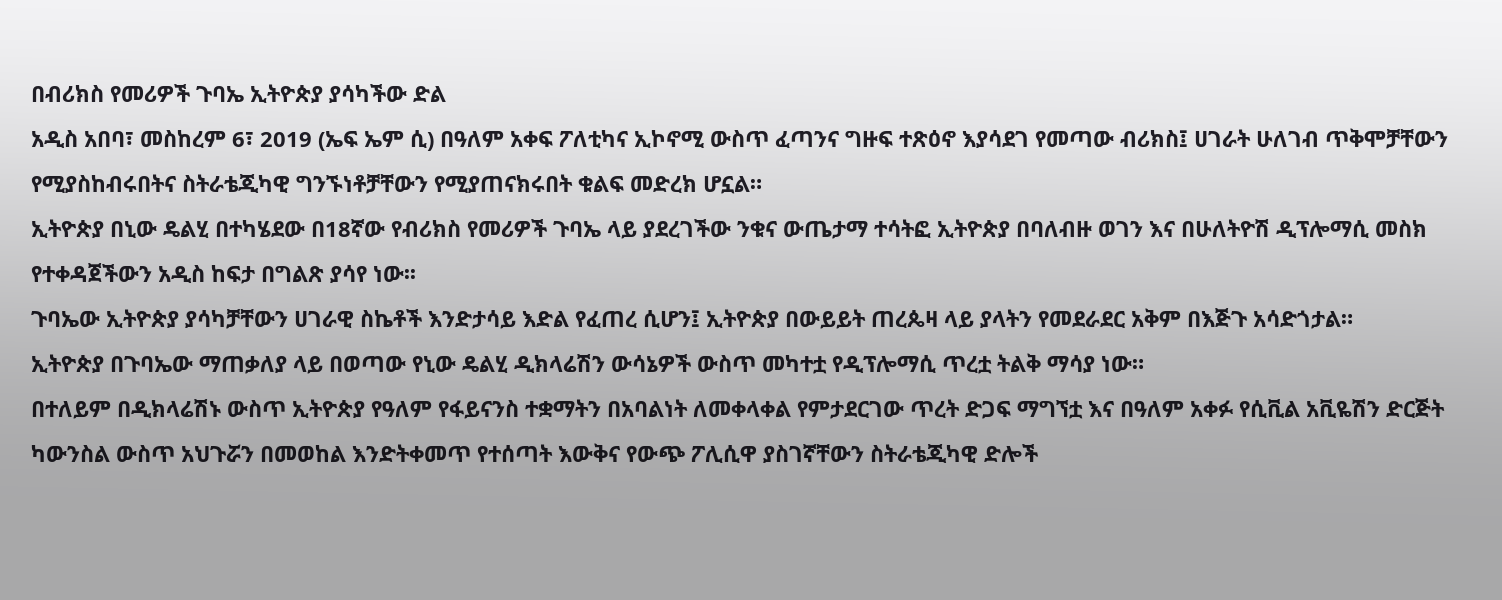በብሪክስ የመሪዎች ጉባኤ ኢትዮጵያ ያሳካችው ድል
አዲስ አበባ፣ መስከረም 6፣ 2019 (ኤፍ ኤም ሲ) በዓለም አቀፍ ፖለቲካና ኢኮኖሚ ውስጥ ፈጣንና ግዙፍ ተጽዕኖ እያሳደገ የመጣው ብሪክስ፤ ሀገራት ሁለገብ ጥቅሞቻቸውን የሚያስከብሩበትና ስትራቴጂካዊ ግንኙነቶቻቸውን የሚያጠናክሩበት ቁልፍ መድረክ ሆኗል።
ኢትዮጵያ በኒው ዴልሂ በተካሄደው በ18ኛው የብሪክስ የመሪዎች ጉባኤ ላይ ያደረገችው ንቁና ውጤታማ ተሳትፎ ኢትዮጵያ በባለብዙ ወገን እና በሁለትዮሽ ዲፕሎማሲ መስክ የተቀዳጀችውን አዲስ ከፍታ በግልጽ ያሳየ ነው፡፡
ጉባኤው ኢትዮጵያ ያሳካቻቸውን ሀገራዊ ስኬቶች እንድታሳይ እድል የፈጠረ ሲሆን፤ ኢትዮጵያ በውይይት ጠረጴዛ ላይ ያላትን የመደራደር አቅም በእጅጉ አሳድጎታል።
ኢትዮጵያ በጉባኤው ማጠቃለያ ላይ በወጣው የኒው ዴልሂ ዲክላሬሽን ውሳኔዎች ውስጥ መካተቷ የዲፕሎማሲ ጥረቷ ትልቅ ማሳያ ነው።
በተለይም በዲክላሬሽኑ ውስጥ ኢትዮጵያ የዓለም የፋይናንስ ተቋማትን በአባልነት ለመቀላቀል የምታደርገው ጥረት ድጋፍ ማግኘቷ እና በዓለም አቀፉ የሲቪል አቪዬሽን ድርጅት ካውንስል ውስጥ አህጉሯን በመወከል እንድትቀመጥ የተሰጣት እውቅና የውጭ ፖሊሲዋ ያስገኛቸውን ስትራቴጂካዊ ድሎች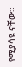የሚያሳዩ ናቸው።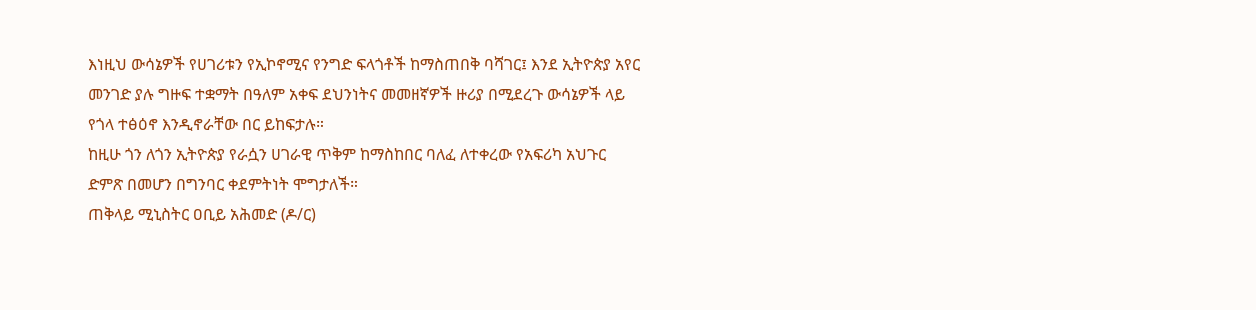እነዚህ ውሳኔዎች የሀገሪቱን የኢኮኖሚና የንግድ ፍላጎቶች ከማስጠበቅ ባሻገር፤ እንደ ኢትዮጵያ አየር መንገድ ያሉ ግዙፍ ተቋማት በዓለም አቀፍ ደህንነትና መመዘኛዎች ዙሪያ በሚደረጉ ውሳኔዎች ላይ የጎላ ተፅዕኖ እንዲኖራቸው በር ይከፍታሉ።
ከዚሁ ጎን ለጎን ኢትዮጵያ የራሷን ሀገራዊ ጥቅም ከማስከበር ባለፈ ለተቀረው የአፍሪካ አህጉር ድምጽ በመሆን በግንባር ቀደምትነት ሞግታለች።
ጠቅላይ ሚኒስትር ዐቢይ አሕመድ (ዶ/ር)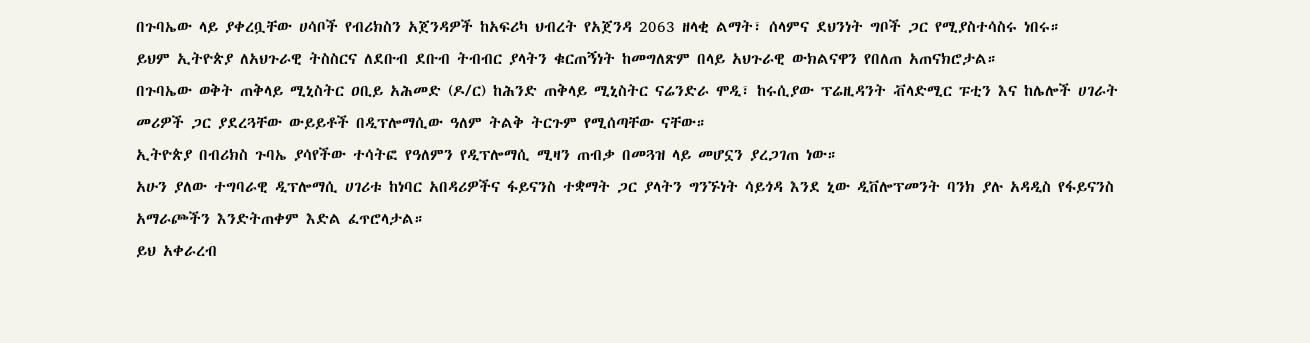በጉባኤው ላይ ያቀረቧቸው ሀሳቦች የብሪክስን አጀንዳዎች ከአፍሪካ ህብረት የአጀንዳ 2063 ዘላቂ ልማት፣ ሰላምና ደህንነት ግቦች ጋር የሚያስተሳስሩ ነበሩ።
ይህም ኢትዮጵያ ለአህጉራዊ ትስስርና ለደቡብ ደቡብ ትብብር ያላትን ቁርጠኝነት ከመግለጽም በላይ አህጉራዊ ውክልናዋን የበለጠ አጠናክሮታል።
በጉባኤው ወቅት ጠቅላይ ሚኒስትር ዐቢይ አሕመድ (ዶ/ር) ከሕንድ ጠቅላይ ሚኒስትር ናሬንድራ ሞዲ፣ ከሩሲያው ፕሬዚዳንት ቭላድሚር ፑቲን እና ከሌሎች ሀገራት መሪዎች ጋር ያደረጓቸው ውይይቶች በዲፕሎማሲው ዓለም ትልቅ ትርጉም የሚሰጣቸው ናቸው።
ኢትዮጵያ በብሪክስ ጉባኤ ያሳየችው ተሳትፎ የዓለምን የዲፕሎማሲ ሚዛን ጠብቃ በመጓዝ ላይ መሆኗን ያረጋገጠ ነው።
አሁን ያለው ተግባራዊ ዲፕሎማሲ ሀገሪቱ ከነባር አበዳሪዎችና ፋይናንስ ተቋማት ጋር ያላትን ግንኙነት ሳይጎዳ እንደ ኒው ዲቨሎፕመንት ባንክ ያሉ አዳዲስ የፋይናንስ አማራጮችን እንድትጠቀም እድል ፈጥሮላታል።
ይህ አቀራረብ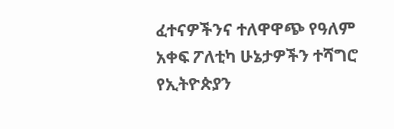ፈተናዎችንና ተለዋዋጭ የዓለም አቀፍ ፖለቲካ ሁኔታዎችን ተሻግሮ የኢትዮጵያን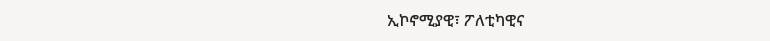ኢኮኖሚያዊ፣ ፖለቲካዊና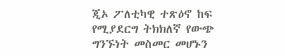ጂኦ ፖለቲካዊ ተጽዕኖ ከፍ የሚያደርግ ትክክለኛ የውጭ ግንኙነት መስመር መሆኑን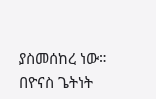ያስመሰከረ ነው።
በዮናስ ጌትነት